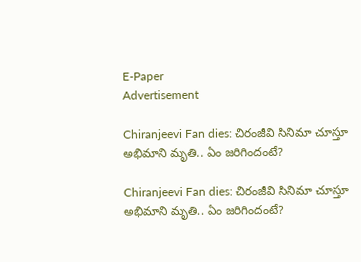E-Paper
Advertisement

Chiranjeevi Fan dies: చిరంజీవి సినిమా చూస్తూ అభిమాని మృతి.. ఏం జరిగిందంటే?

Chiranjeevi Fan dies: చిరంజీవి సినిమా చూస్తూ అభిమాని మృతి.. ఏం జరిగిందంటే?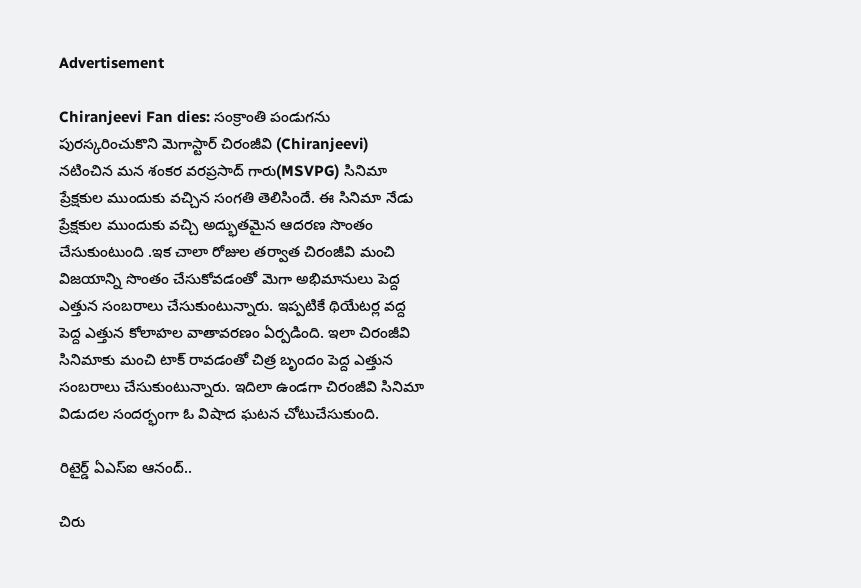Advertisement

Chiranjeevi Fan dies: సంక్రాంతి పండుగను పురస్కరించుకొని మెగాస్టార్ చిరంజీవి (Chiranjeevi) నటించిన మన శంకర వరప్రసాద్ గారు(MSVPG) సినిమా ప్రేక్షకుల ముందుకు వచ్చిన సంగతి తెలిసిందే. ఈ సినిమా నేడు ప్రేక్షకుల ముందుకు వచ్చి అద్భుతమైన ఆదరణ సొంతం చేసుకుంటుంది .ఇక చాలా రోజుల తర్వాత చిరంజీవి మంచి విజయాన్ని సొంతం చేసుకోవడంతో మెగా అభిమానులు పెద్ద ఎత్తున సంబరాలు చేసుకుంటున్నారు. ఇప్పటికే థియేటర్ల వద్ద పెద్ద ఎత్తున కోలాహల వాతావరణం ఏర్పడింది. ఇలా చిరంజీవి సినిమాకు మంచి టాక్ రావడంతో చిత్ర బృందం పెద్ద ఎత్తున సంబరాలు చేసుకుంటున్నారు. ఇదిలా ఉండగా చిరంజీవి సినిమా విడుదల సందర్భంగా ఓ విషాద ఘటన చోటుచేసుకుంది.

రిటైర్డ్ ఏఎస్ఐ ఆనంద్..

చిరు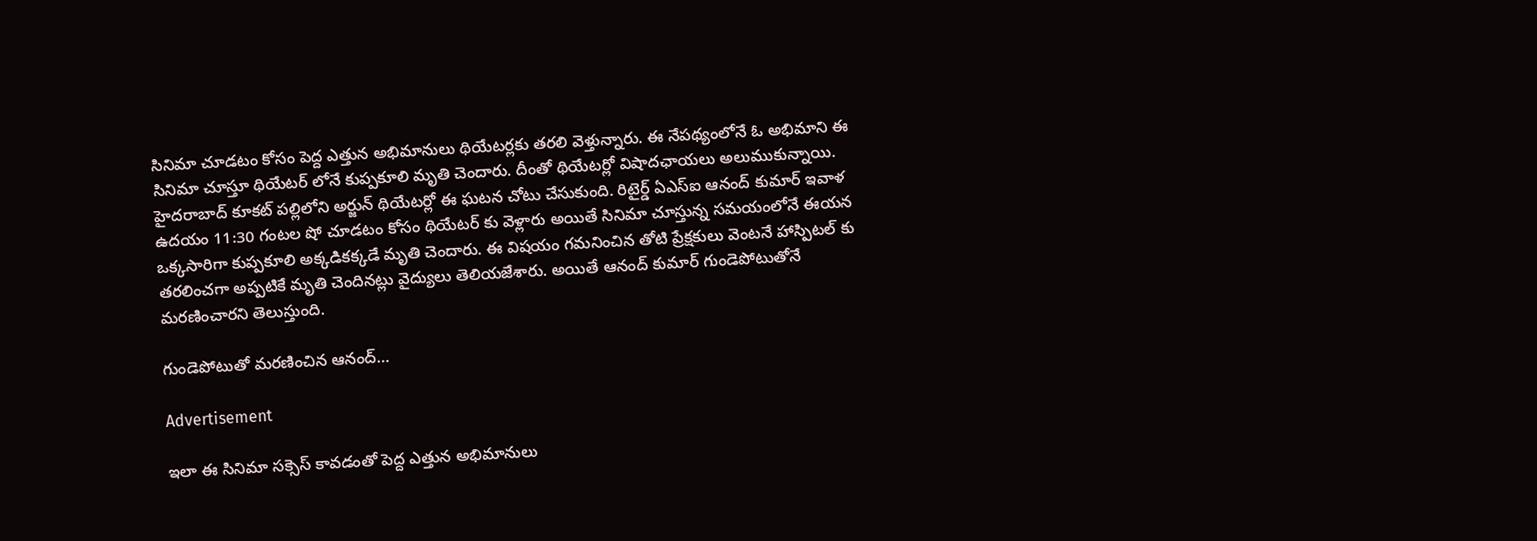సినిమా చూడటం కోసం పెద్ద ఎత్తున అభిమానులు థియేటర్లకు తరలి వెళ్తున్నారు. ఈ నేపథ్యంలోనే ఓ అభిమాని ఈ సినిమా చూస్తూ థియేటర్ లోనే కుప్పకూలి మృతి చెందారు. దీంతో థియేటర్లో విషాదఛాయలు అలుముకున్నాయి. హైదరాబాద్ కూకట్ పల్లిలోని అర్జున్ థియేటర్లో ఈ ఘటన చోటు చేసుకుంది. రిటైర్డ్ ఏఎస్ఐ ఆనంద్ కుమార్ ఇవాళ ఉదయం 11:30 గంటల షో చూడటం కోసం థియేటర్ కు వెళ్లారు అయితే సినిమా చూస్తున్న సమయంలోనే ఈయన ఒక్కసారిగా కుప్పకూలి అక్కడికక్కడే మృతి చెందారు. ఈ విషయం గమనించిన తోటి ప్రేక్షకులు వెంటనే హాస్పిటల్ కు తరలించగా అప్పటికే మృతి చెందినట్లు వైద్యులు తెలియజేశారు. అయితే ఆనంద్ కుమార్ గుండెపోటుతోనే మరణించారని తెలుస్తుంది.

గుండెపోటుతో మరణించిన ఆనంద్…

Advertisement

ఇలా ఈ సినిమా సక్సెస్ కావడంతో పెద్ద ఎత్తున అభిమానులు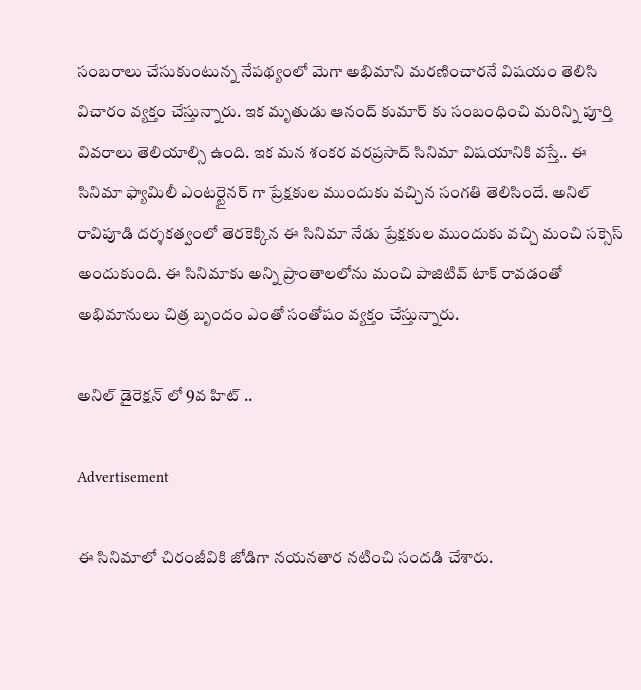సంబరాలు చేసుకుంటున్న నేపథ్యంలో మెగా అభిమాని మరణించారనే విషయం తెలిసి విచారం వ్యక్తం చేస్తున్నారు. ఇక మృతుడు ఆనంద్ కుమార్ కు సంబంధించి మరిన్ని పూర్తి వివరాలు తెలియాల్సి ఉంది. ఇక మన శంకర వరప్రసాద్ సినిమా విషయానికి వస్తే.. ఈ సినిమా ఫ్యామిలీ ఎంటర్టైనర్ గా ప్రేక్షకుల ముందుకు వచ్చిన సంగతి తెలిసిందే. అనిల్ రావిపూడి దర్శకత్వంలో తెరకెక్కిన ఈ సినిమా నేడు ప్రేక్షకుల ముందుకు వచ్చి మంచి సక్సెస్ అందుకుంది. ఈ సినిమాకు అన్ని ప్రాంతాలలోను మంచి పాజిటివ్ టాక్ రావడంతో అభిమానులు చిత్ర బృందం ఎంతో సంతోషం వ్యక్తం చేస్తున్నారు.

అనిల్ డైరెక్షన్ లో 9వ హిట్ ..

Advertisement

ఈ సినిమాలో చిరంజీవికి జోడిగా నయనతార నటించి సందడి చేశారు.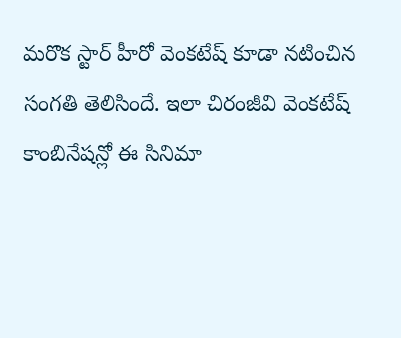మరొక స్టార్ హీరో వెంకటేష్ కూడా నటించిన సంగతి తెలిసిందే. ఇలా చిరంజీవి వెంకటేష్ కాంబినేషన్లో ఈ సినిమా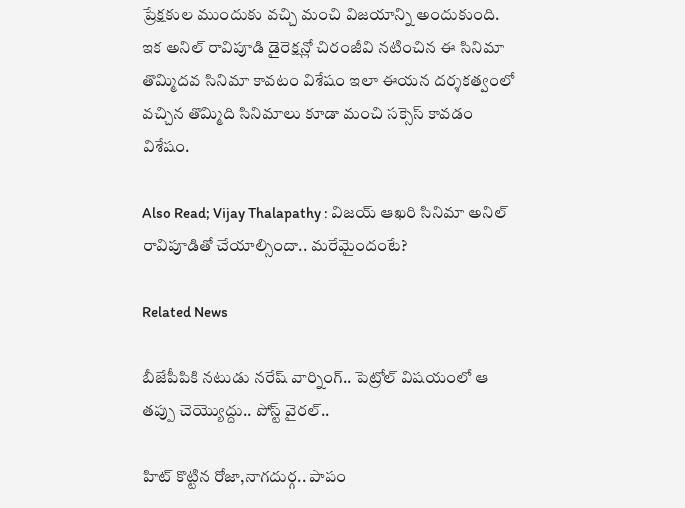ప్రేక్షకుల ముందుకు వచ్చి మంచి విజయాన్ని అందుకుంది. ఇక అనిల్ రావిపూడి డైరెక్షన్లో చిరంజీవి నటించిన ఈ సినిమా తొమ్మిదవ సినిమా కావటం విశేషం ఇలా ఈయన దర్శకత్వంలో వచ్చిన తొమ్మిది సినిమాలు కూడా మంచి సక్సెస్ కావడం విశేషం.

Also Read; Vijay Thalapathy : విజయ్ ఆఖరి సినిమా అనిల్ రావిపూడితో చేయాల్సిందా.. మరేమైందంటే?

Related News

బీజేపీపికి నటుడు నరేష్ వార్నింగ్.. పెట్రోల్ విషయంలో ఆ తప్పు చెయ్యొద్దు.. పోస్ట్ వైరల్..

హిట్ కొట్టిన రోజా,నాగదుర్గ.. పాపం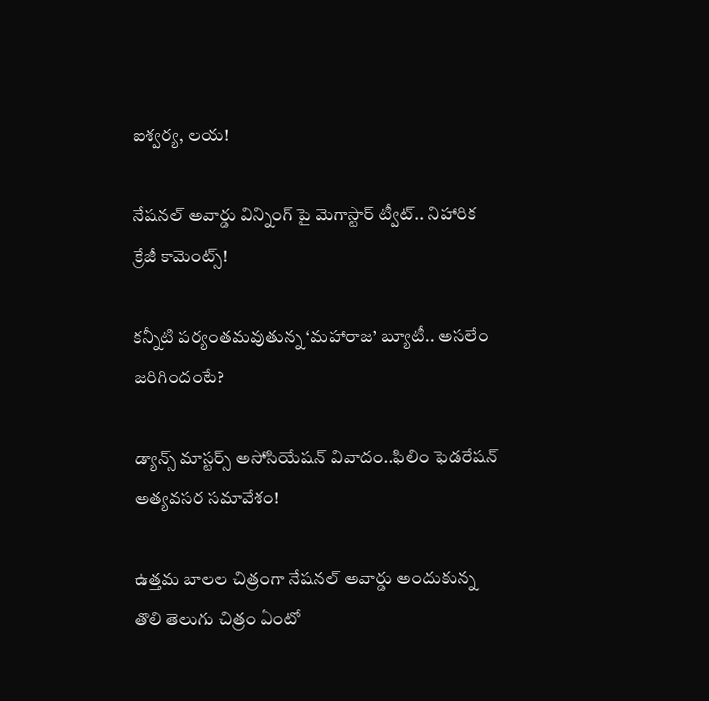ఐశ్వర్య, లయ!

నేషనల్ అవార్డు విన్నింగ్ పై మెగాస్టార్ ట్వీట్.. నిహారిక క్రేజీ కామెంట్స్!

కన్నీటి పర్యంతమవుతున్న ‘మహారాజ’ బ్యూటీ.. అసలేం జరిగిందంటే?

డ్యాన్స్ మాస్టర్స్ అసోసియేషన్ వివాదం..ఫిలిం ఫెడరేషన్ అత్యవసర సమావేశం!

ఉత్తమ బాలల చిత్రంగా నేషనల్ అవార్డు అందుకున్న తొలి తెలుగు చిత్రం ఏంటో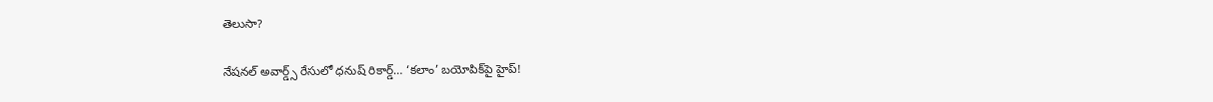తెలుసా?

నేషనల్ అవార్డ్స్ రేసులో ధనుష్ రికార్డ్… ‘కలాం’ బయోపిక్‌పై హైప్!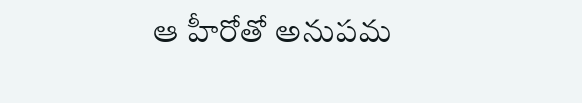ఆ హీరోతో అనుపమ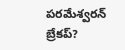పరమేశ్వరన్ బ్రేకప్?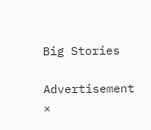Big Stories

Advertisement
×